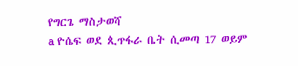የግርጌ ማስታወሻ
a ዮሴፍ ወደ ጲጥፋራ ቤት ሲመጣ 17 ወይም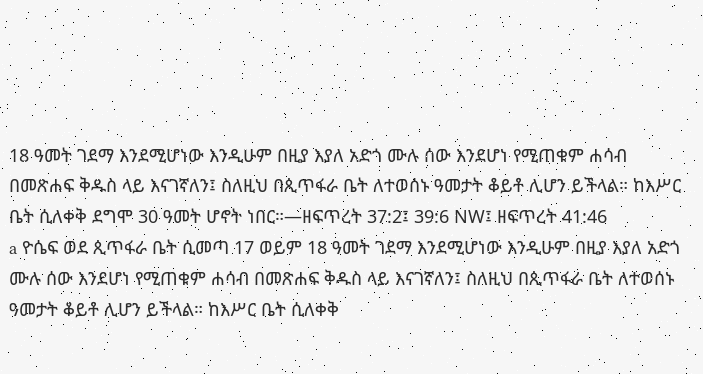18 ዓመት ገደማ እንደሚሆነው እንዲሁም በዚያ እያለ አድጎ ሙሉ ሰው እንደሆነ የሚጠቁም ሐሳብ በመጽሐፍ ቅዱስ ላይ እናገኛለን፤ ስለዚህ በጲጥፋራ ቤት ለተወሰኑ ዓመታት ቆይቶ ሊሆን ይችላል። ከእሥር ቤት ሲለቀቅ ደግሞ 30 ዓመት ሆኖት ነበር።—ዘፍጥረት 37:2፤ 39:6 NW፤ ዘፍጥረት 41:46
a ዮሴፍ ወደ ጲጥፋራ ቤት ሲመጣ 17 ወይም 18 ዓመት ገደማ እንደሚሆነው እንዲሁም በዚያ እያለ አድጎ ሙሉ ሰው እንደሆነ የሚጠቁም ሐሳብ በመጽሐፍ ቅዱስ ላይ እናገኛለን፤ ስለዚህ በጲጥፋራ ቤት ለተወሰኑ ዓመታት ቆይቶ ሊሆን ይችላል። ከእሥር ቤት ሲለቀቅ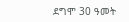ደግሞ 30 ዓመት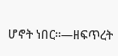ሆኖት ነበር።—ዘፍጥረት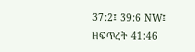37:2፤ 39:6 NW፤ ዘፍጥረት 41:46